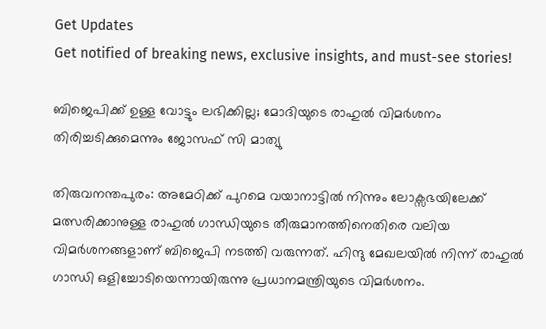Get Updates
Get notified of breaking news, exclusive insights, and must-see stories!

ബിജെപിക്ക് ഉള്ള വോട്ടും ലഭിക്കില്ല; മോദിയുടെ രാഹുല്‍ വിമര്‍‍ശനം തിരിച്ചടിക്കുമെന്നും ജോസഫ് സി മാത്യു

തിരുവനന്തപുരം: അമേഠിക്ക് പുറമെ വയാനാട്ടില്‍ നിന്നും ലോക്സഭയിലേക്ക് മത്സരിക്കാനുള്ള രാഹുല്‍ ഗാന്ധിയുടെ തീരുമാനത്തിനെതിരെ വലിയ വിമര്‍ശനങ്ങളാണ് ബിജെപി നടത്തി വരുന്നത്. ഹിന്ദു മേഖലയില്‍ നിന്ന് രാഹുല്‍ ഗാന്ധി ഒളിച്ചോടിയെന്നായിരുന്നു പ്രധാനമന്ത്രിയുടെ വിമര്‍ശനം.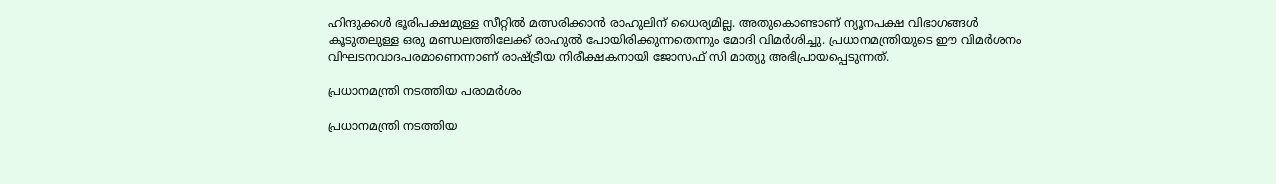ഹിന്ദുക്കള്‍ ഭൂരിപക്ഷമുള്ള സീറ്റില്‍ മത്സരിക്കാന്‍ രാഹുലിന് ധൈര്യമില്ല. അതുകൊണ്ടാണ് ന്യൂനപക്ഷ വിഭാഗങ്ങള്‍ കൂടുതലുള്ള ഒരു മണ്ഡലത്തിലേക്ക് രാഹുല്‍ പോയിരിക്കുന്നതെന്നും മോദി വിമര്‍ശിച്ചു. പ്രധാനമന്ത്രിയുടെ ഈ വിമര്‍ശനം വിഘടനവാദപരമാണെന്നാണ് രാഷ്ട്രീയ നിരീക്ഷകനായി ജോസഫ് സി മാത്യു അഭിപ്രായപ്പെടുന്നത്.

പ്രധാനമന്ത്രി നടത്തിയ പരാമര്‍ശം

പ്രധാനമന്ത്രി നടത്തിയ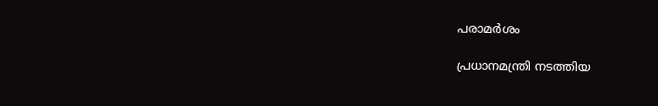പരാമര്‍ശം

പ്രധാനമന്ത്രി നടത്തിയ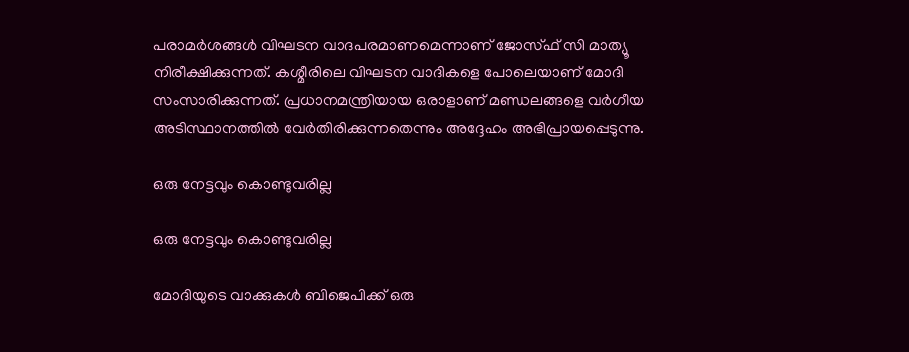പരാമര്‍ശങ്ങള്‍ വിഘടന വാദപരമാണമെന്നാണ് ജോസ്ഫ് സി മാത്യൂ നിരീക്ഷിക്കുന്നത്. കശ്മീരിലെ വിഘടന വാദികളെ പോലെയാണ് മോദി സംസാരിക്കുന്നത്. പ്രധാനമന്ത്രിയായ ഒരാളാണ് മണ്ഡലങ്ങളെ വര്‍ഗീയ അടിസ്ഥാനത്തില്‍ വേര്‍തിരിക്കുന്നതെന്നും അദ്ദേഹം അഭിപ്രായപ്പെടുന്നു.

ഒരു നേട്ടവും കൊണ്ടുവരില്ല

ഒരു നേട്ടവും കൊണ്ടുവരില്ല

മോദിയുടെ വാക്കുകള്‍ ബിജെപിക്ക് ഒരു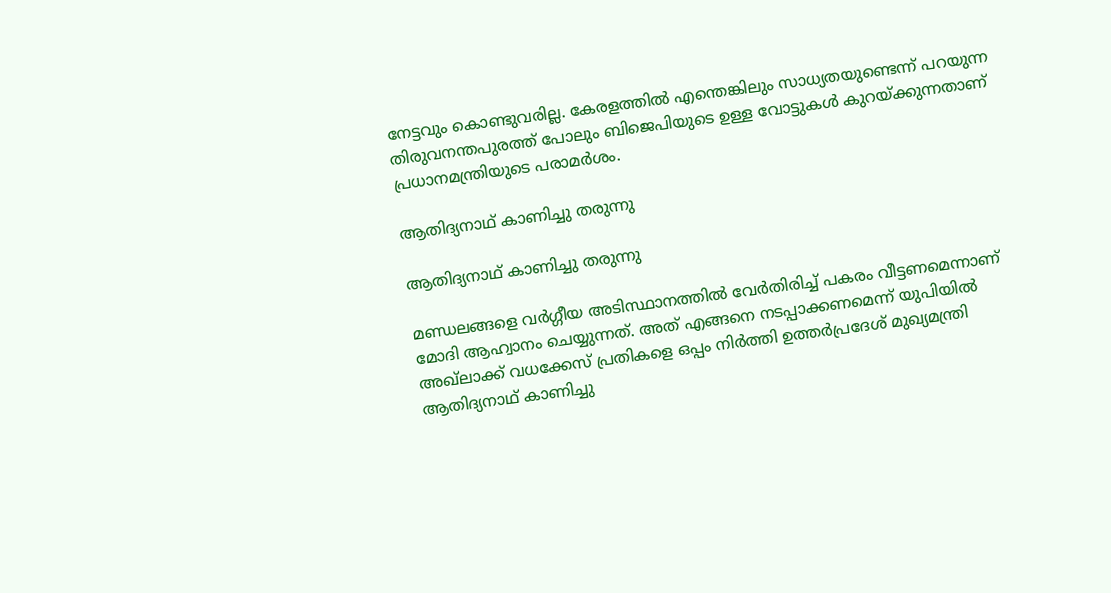നേട്ടവും കൊണ്ടുവരില്ല. കേരളത്തില്‍ എന്തെങ്കിലും സാധ്യതയുണ്ടെന്ന് പറയുന്ന തിരുവനന്തപുരത്ത് പോലും ബിജെപിയുടെ ഉള്ള വോട്ടുകള്‍ കുറയ്ക്കുന്നതാണ് പ്രധാനമന്ത്രിയുടെ പരാമര്‍ശം.

ആതിദ്യനാഥ് കാണിച്ചു തരുന്നു

ആതിദ്യനാഥ് കാണിച്ചു തരുന്നു

മണ്ഡലങ്ങളെ വര്‍ഗ്ഗീയ അടിസ്ഥാനത്തില്‍ വേര്‍തിരിച്ച് പകരം വീട്ടണമെന്നാണ് മോദി ആഹ്വാനം ചെയ്യുന്നത്. അത് എങ്ങനെ നടപ്പാക്കണമെന്ന് യുപിയില്‍ അഖ്ലാക്ക് വധക്കേസ് പ്രതികളെ ഒപ്പം നിര്‍ത്തി ഉത്തര്‍പ്രദേശ് മുഖ്യമന്ത്രി ആതിദ്യനാഥ് കാണിച്ചു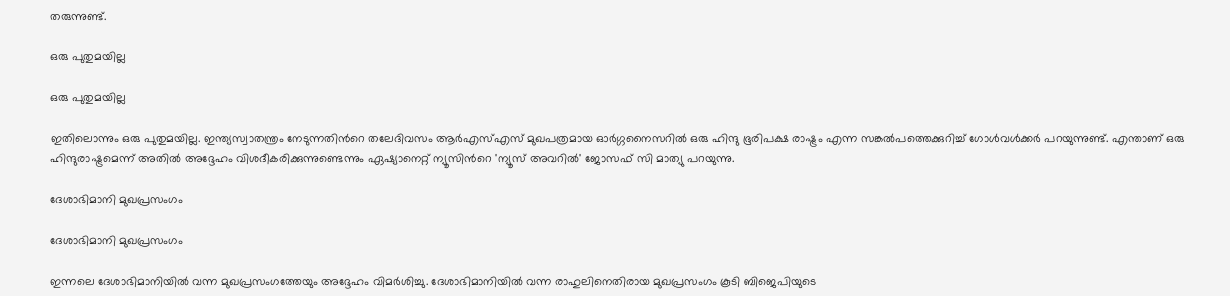തരുന്നുണ്ട്.

ഒരു പുതുമയില്ല

ഒരു പുതുമയില്ല

ഇതിലൊന്നും ഒരു പുതുമയില്ല. ഇന്ത്യസ്വാതന്ത്രം നേടുന്നതിന്‍റെ തലേദിവസം ആര്‍എസ്എസ് മുഖപത്രമായ ഓര്‍ഗ്ഗനൈസറില്‍ ഒരു ഹിന്ദു ഭൂരിപക്ഷ രാഷ്ട്രം എന്ന സങ്കല്‍പത്തെക്കുറിച്ച് ഗോള്‍വള്‍ക്കര്‍ പറയുന്നുണ്ട്. എന്താണ് ഒരു ഹിന്ദുരാഷ്ട്രമെന്ന് അതില്‍ അദ്ദേഹം വിശദീകരിക്കുന്നുണ്ടെന്നും ഏഷ്യാനെറ്റ് ന്യൂസിന്‍റെ 'ന്യൂസ് അവറില്‍' ജോസഫ് സി മാത്യു പറയുന്നു.

ദേശാഭിമാനി മുഖപ്രസംഗം

ദേശാഭിമാനി മുഖപ്രസംഗം

ഇന്നലെ ദേശാഭിമാനിയില്‍ വന്ന മുഖപ്രസംഗത്തേയും അദ്ദേഹം വിമര്‍ശിച്ചു. ദേശാഭിമാനിയില്‍ വന്ന രാഹുലിനെതിരായ മുഖപ്രസംഗം കൂടി ബിജെപിയുടെ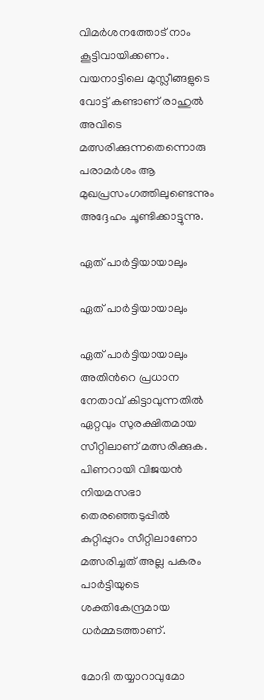വിമര്‍ശനത്തോട് നാം കൂട്ടിവായിക്കണം. വയനാട്ടിലെ മുസ്ലീങ്ങളുടെ വോട്ട് കണ്ടാണ് രാഹുല്‍ അവിടെ മത്സരിക്കുന്നതെന്നൊരു പരാമര്‍ശം ആ മുഖപ്രസംഗത്തിലുണ്ടെന്നും അദ്ദേഹം ചൂണ്ടിക്കാട്ടുന്നു.

ഏത് പാര്‍ട്ടിയായാലും

ഏത് പാര്‍ട്ടിയായാലും

ഏത് പാര്‍ട്ടിയായാലും അതിന്‍റെ പ്രധാന നേതാവ് കിട്ടാവുന്നതില്‍ ഏറ്റവും സുരക്ഷിതമായ സീറ്റിലാണ് മത്സരിക്കുക. പിണറായി വിജയന്‍ നിയമസഭാ തെരഞ്ഞെടുപ്പില്‍ കുറ്റിപ്പുറം സീറ്റിലാണോ മത്സരിച്ചത് അല്ല പകരം പാര്‍ട്ടിയുടെ ശക്തികേന്ദ്രമായ ധര്‍മ്മടത്താണ്.

മോദി തയ്യാറാവുമോ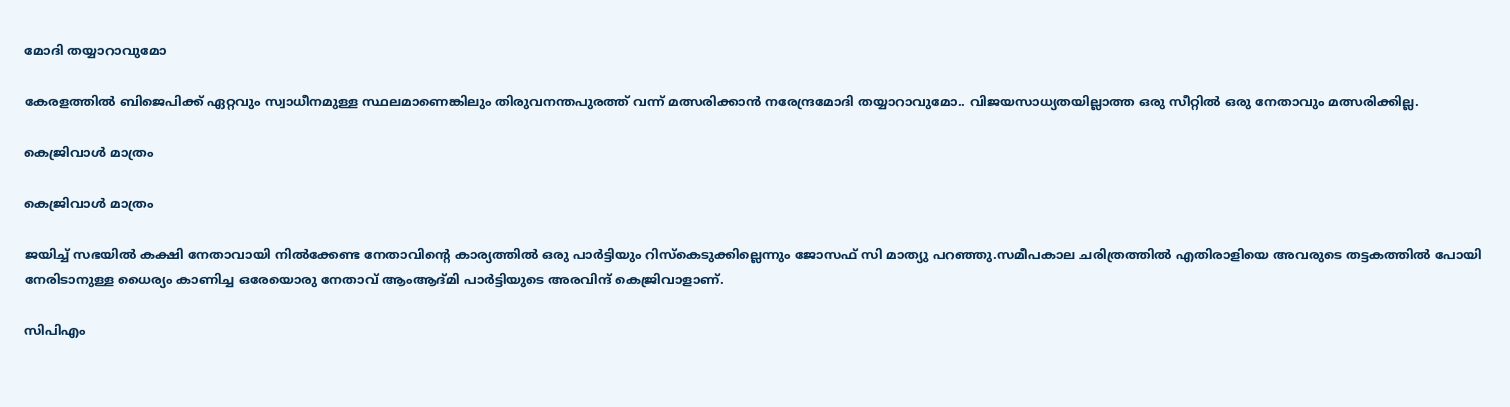മോദി തയ്യാറാവുമോ

കേരളത്തില്‍ ബിജെപിക്ക് ഏറ്റവും സ്വാധീനമുള്ള സ്ഥലമാണെങ്കിലും തിരുവനന്തപുരത്ത് വന്ന് മത്സരിക്കാന്‍ നരേന്ദ്രമോദി തയ്യാറാവുമോ.. വിജയസാധ്യതയില്ലാത്ത ഒരു സീറ്റില്‍ ഒരു നേതാവും മത്സരിക്കില്ല.

കെജ്രിവാള്‍ മാത്രം

കെജ്രിവാള്‍ മാത്രം

ജയിച്ച് സഭയില്‍ കക്ഷി നേതാവായി നില്‍ക്കേണ്ട നേതാവിന്‍റെ കാര്യത്തില്‍ ഒരു പാര്‍ട്ടിയും റിസ്കെടുക്കില്ലെന്നും ജോസഫ് സി മാത്യു പറഞ്ഞു.സമീപകാല ചരിത്രത്തില്‍ എതിരാളിയെ അവരുടെ തട്ടകത്തില്‍ പോയി നേരിടാനുള്ള ധൈര്യം കാണിച്ച ഒരേയൊരു നേതാവ് ആംആദ്മി പാര്‍ട്ടിയുടെ അരവിന്ദ് കെജ്രിവാളാണ്.

സിപിഎം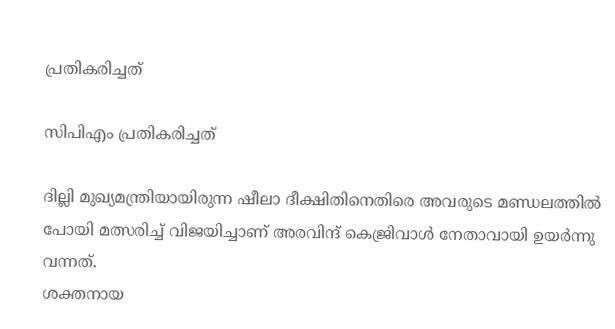പ്രതികരിച്ചത്

സിപിഎം പ്രതികരിച്ചത്

ദില്ലി മുഖ്യമന്ത്രിയായിരുന്ന ഷീലാ ദീക്ഷിതിനെതിരെ അവരുടെ മണ്ഡലത്തില്‍ പോയി മത്സരിച്ച് വിജയിച്ചാണ് അരവിന്ദ് കെജ്രിവാള്‍ നേതാവായി ഉയര്‍ന്നു വന്നത്.
ശക്തനായ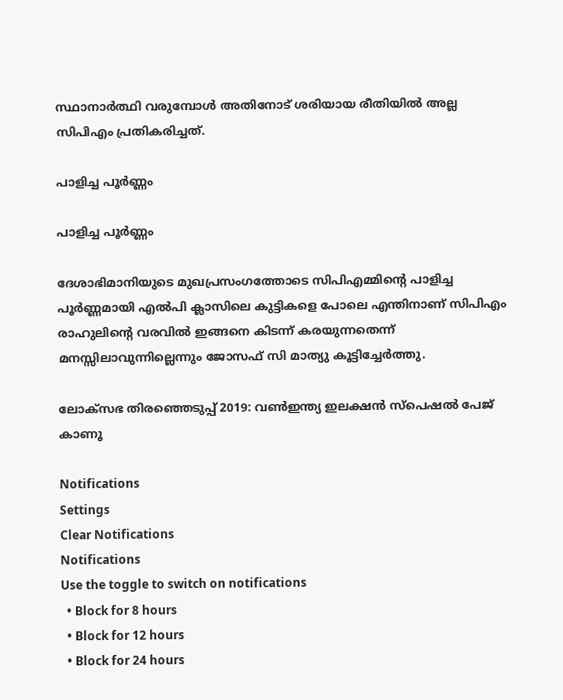സ്ഥാനാര്‍ത്ഥി വരുമ്പോള്‍ അതിനോട് ശരിയായ രീതിയില്‍ അല്ല സിപിഎം പ്രതികരിച്ചത്.

പാളിച്ച പൂര്‍ണ്ണം

പാളിച്ച പൂര്‍ണ്ണം

ദേശാഭിമാനിയുടെ മുഖപ്രസംഗത്തോടെ സിപിഎമ്മിന്‍റെ പാളിച്ച പൂര്‍ണ്ണമായി എല്‍പി ക്ലാസിലെ കുട്ടികളെ പോലെ എന്തിനാണ് സിപിഎം രാഹുലിന്‍റെ വരവില്‍ ഇങ്ങനെ കിടന്ന് കരയുന്നതെന്ന് മനസ്സിലാവുന്നില്ലെന്നും ജോസഫ് സി മാത്യു കൂട്ടിച്ചേര്‍ത്തു.

ലോക്സഭ തിരഞ്ഞെടുപ്പ് 2019: വൺഇന്ത്യ ഇലക്ഷൻ സ്പെഷൽ പേജ് കാണൂ

Notifications
Settings
Clear Notifications
Notifications
Use the toggle to switch on notifications
  • Block for 8 hours
  • Block for 12 hours
  • Block for 24 hours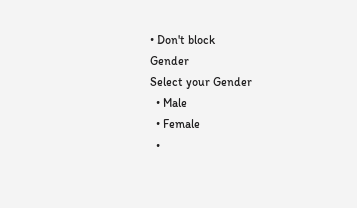• Don't block
Gender
Select your Gender
  • Male
  • Female
  •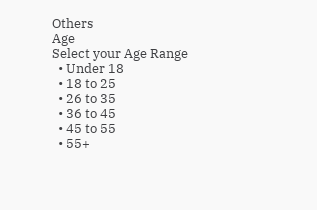Others
Age
Select your Age Range
  • Under 18
  • 18 to 25
  • 26 to 35
  • 36 to 45
  • 45 to 55
  • 55+